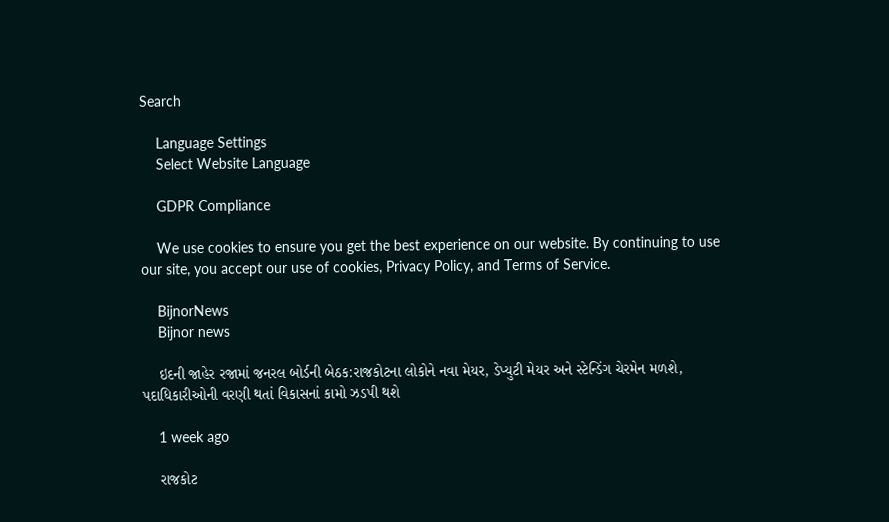Search

    Language Settings
    Select Website Language

    GDPR Compliance

    We use cookies to ensure you get the best experience on our website. By continuing to use our site, you accept our use of cookies, Privacy Policy, and Terms of Service.

    BijnorNews
    Bijnor news

    ઇદની જાહેર રજામાં જનરલ બોર્ડની બેઠક:રાજકોટના લોકોને નવા મેયર, ડેપ્યુટી મેયર અને સ્ટેન્ડિંગ ચેરમેન મળશે, પદાધિકારીઓની વરણી થતાં વિકાસનાં કામો ઝડપી થશે

    1 week ago

    રાજકોટ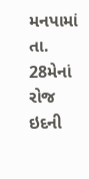મનપામાં તા. 28મેનાં રોજ ઇદની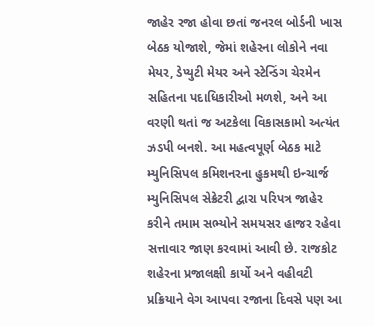જાહેર રજા હોવા છતાં જનરલ બોર્ડની ખાસ બેઠક યોજાશે, જેમાં શહેરના લોકોને નવા મેયર, ડેપ્યુટી મેયર અને સ્ટેન્ડિંગ ચેરમેન સહિતના પદાધિકારીઓ મળશે, અને આ વરણી થતાં જ અટકેલા વિકાસકામો અત્યંત ઝડપી બનશે. આ મહત્વપૂર્ણ બેઠક માટે મ્યુનિસિપલ કમિશનરના હુકમથી ઇન્ચાર્જ મ્યુનિસિપલ સેક્રેટરી દ્વારા પરિપત્ર જાહેર કરીને તમામ સભ્યોને સમયસર હાજર રહેવા સત્તાવાર જાણ કરવામાં આવી છે. રાજકોટ શહેરના પ્રજાલક્ષી કાર્યો અને વહીવટી પ્રક્રિયાને વેગ આપવા રજાના દિવસે પણ આ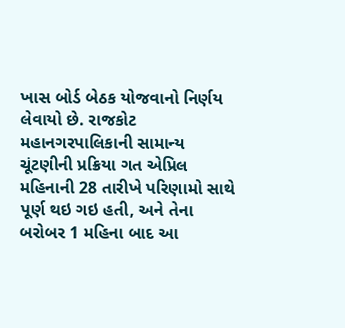ખાસ બોર્ડ બેઠક યોજવાનો નિર્ણય લેવાયો છે. રાજકોટ મહાનગરપાલિકાની સામાન્ય ચૂંટણીની પ્રક્રિયા ગત એપ્રિલ મહિનાની 28 તારીખે પરિણામો સાથે પૂર્ણ થઇ ગઇ હતી, અને તેના બરોબર 1 મહિના બાદ આ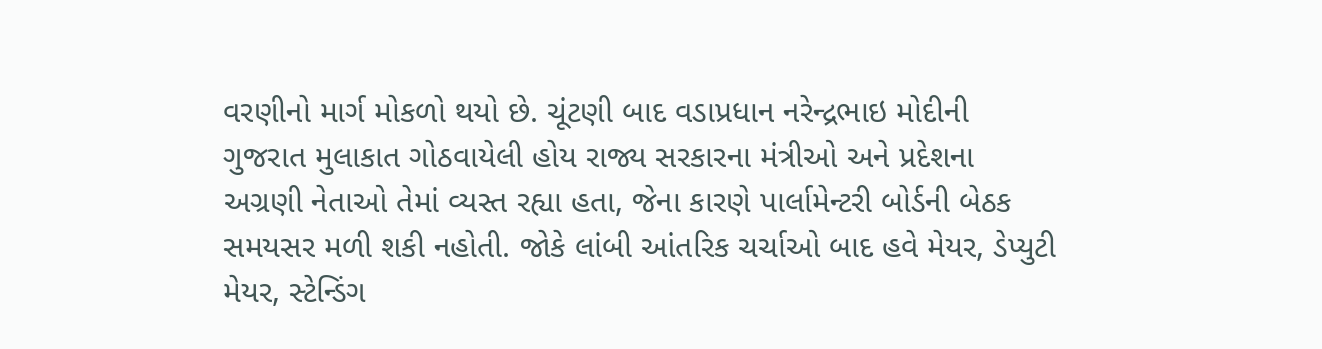વરણીનો માર્ગ મોકળો થયો છે. ચૂંટણી બાદ વડાપ્રધાન નરેન્દ્રભાઇ મોદીની ગુજરાત મુલાકાત ગોઠવાયેલી હોય રાજ્ય સરકારના મંત્રીઓ અને પ્રદેશના અગ્રણી નેતાઓ તેમાં વ્યસ્ત રહ્યા હતા, જેના કારણે પાર્લામેન્ટરી બોર્ડની બેઠક સમયસર મળી શકી નહોતી. જોકે લાંબી આંતરિક ચર્ચાઓ બાદ હવે મેયર, ડેપ્યુટી મેયર, સ્ટેન્ડિંગ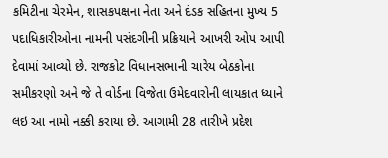કમિટીના ચેરમેન, શાસકપક્ષના નેતા અને દંડક સહિતના મુખ્ય 5 પદાધિકારીઓના નામની પસંદગીની પ્રક્રિયાને આખરી ઓપ આપી દેવામાં આવ્યો છે. રાજકોટ વિધાનસભાની ચારેય બેઠકોના સમીકરણો અને જે તે વોર્ડના વિજેતા ઉમેદવારોની લાયકાત ધ્યાને લઇ આ નામો નક્કી કરાયા છે. આગામી 28 તારીખે પ્રદેશ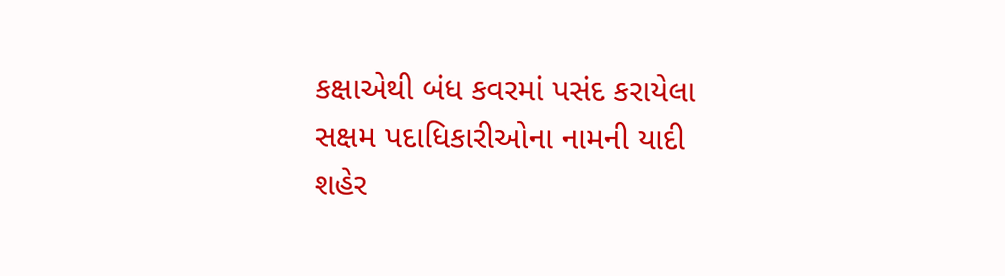કક્ષાએથી બંધ કવરમાં પસંદ કરાયેલા સક્ષમ પદાધિકારીઓના નામની યાદી શહેર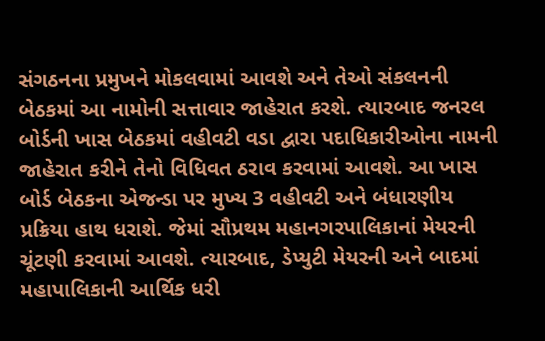સંગઠનના પ્રમુખને મોકલવામાં આવશે અને તેઓ સંકલનની બેઠકમાં આ નામોની સત્તાવાર જાહેરાત કરશે. ત્યારબાદ જનરલ બોર્ડની ખાસ બેઠકમાં વહીવટી વડા દ્વારા પદાધિકારીઓના નામની જાહેરાત કરીને તેનો વિધિવત ઠરાવ કરવામાં આવશે. આ ખાસ બોર્ડ બેઠકના એજન્ડા પર મુખ્ય 3 વહીવટી અને બંધારણીય પ્રક્રિયા હાથ ધરાશે. જેમાં સૌપ્રથમ મહાનગરપાલિકાનાં મેયરની ચૂંટણી કરવામાં આવશે. ત્યારબાદ, ડેપ્યુટી મેયરની અને બાદમાં મહાપાલિકાની આર્થિક ધરી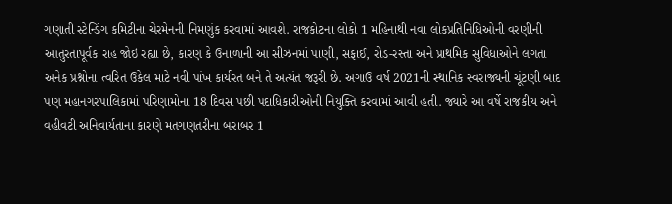ગણાતી સ્ટેન્ડિંગ કમિટીના ચેરમેનની નિમણુંક કરવામાં આવશે. રાજકોટના લોકો 1 મહિનાથી નવા લોકપ્રતિનિધિઓની વરણીની આતુરતાપૂર્વક રાહ જોઇ રહ્યા છે, કારણ કે ઉનાળાની આ સીઝનમાં પાણી, સફાઈ, રોડ-રસ્તા અને પ્રાથમિક સુવિધાઓને લગતા અનેક પ્રશ્નોના ત્વરિત ઉકેલ માટે નવી પાંખ કાર્યરત બને તે અત્યંત જરૂરી છે. અગાઉ વર્ષ 2021ની સ્થાનિક સ્વરાજ્યની ચૂંટણી બાદ પણ મહાનગરપાલિકામાં પરિણામોના 18 દિવસ પછી પદાધિકારીઓની નિયુક્તિ કરવામાં આવી હતી. જ્યારે આ વર્ષે રાજકીય અને વહીવટી અનિવાર્યતાના કારણે મતગણતરીના બરાબર 1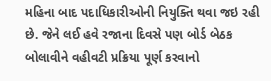મહિના બાદ પદાધિકારીઓની નિયુક્તિ થવા જઇ રહી છે. જેને લઈ હવે રજાના દિવસે પણ બોર્ડ બેઠક બોલાવીને વહીવટી પ્રક્રિયા પૂર્ણ કરવાનો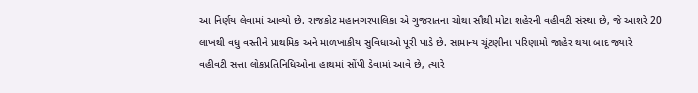આ નિર્ણય લેવામાં આવ્યો છે. રાજકોટ મહાનગરપાલિકા એ ગુજરાતના ચોથા સૌથી મોટા શહેરની વહીવટી સંસ્થા છે, જે આશરે 20 લાખથી વધુ વસ્તીને પ્રાથમિક અને માળખાકીય સુવિધાઓ પૂરી પાડે છે. સામાન્ય ચૂંટણીના પરિણામો જાહેર થયા બાદ જ્યારે વહીવટી સત્તા લોકપ્રતિનિધિઓના હાથમાં સોંપી ડેવામાં આવે છે, ત્યારે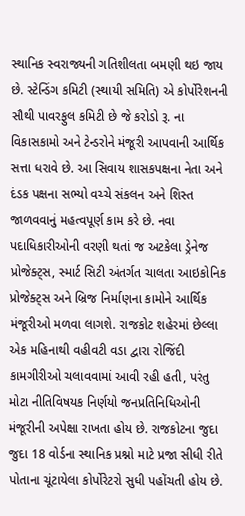સ્થાનિક સ્વરાજ્યની ગતિશીલતા બમણી થઇ જાય છે. સ્ટેન્ડિંગ કમિટી (સ્થાયી સમિતિ) એ કોર્પોરેશનની સૌથી પાવરફુલ કમિટી છે જે કરોડો રૂ. ના વિકાસકામો અને ટેન્ડરોને મંજૂરી આપવાની આર્થિક સત્તા ધરાવે છે. આ સિવાય શાસકપક્ષના નેતા અને દંડક પક્ષના સભ્યો વચ્ચે સંકલન અને શિસ્ત જાળવવાનું મહત્વપૂર્ણ કામ કરે છે. નવા પદાધિકારીઓની વરણી થતાં જ અટકેલા ડ્રેનેજ પ્રોજેક્ટ્સ, સ્માર્ટ સિટી અંતર્ગત ચાલતા આઇકોનિક પ્રોજેક્ટ્સ અને બ્રિજ નિર્માણના કામોને આર્થિક મંજૂરીઓ મળવા લાગશે. રાજકોટ શહેરમાં છેલ્લા એક મહિનાથી વહીવટી વડા દ્વારા રોજિંદી કામગીરીઓ ચલાવવામાં આવી રહી હતી, પરંતુ મોટા નીતિવિષયક નિર્ણયો જનપ્રતિનિધિઓની મંજૂરીની અપેક્ષા રાખતા હોય છે. રાજકોટના જુદા જુદા 18 વોર્ડના સ્થાનિક પ્રશ્નો માટે પ્રજા સીધી રીતે પોતાના ચૂંટાયેલા કોર્પોરેટરો સુધી પહોંચતી હોય છે.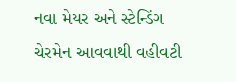નવા મેયર અને સ્ટેન્ડિંગ ચેરમેન આવવાથી વહીવટી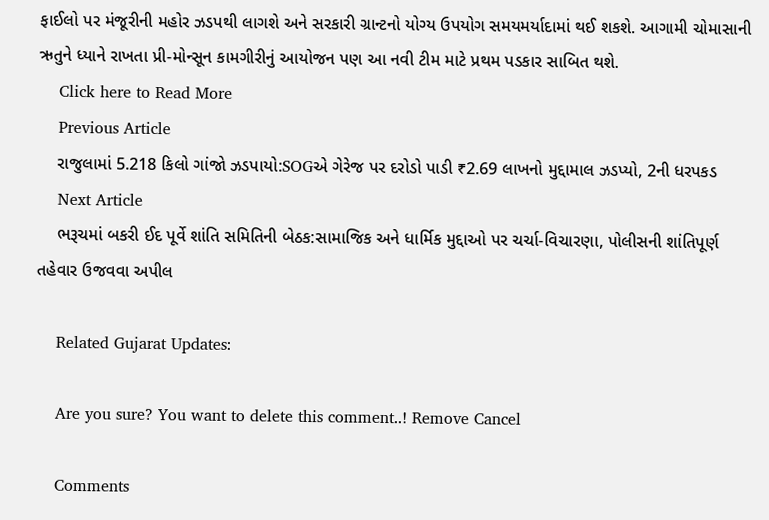ફાઈલો પર મંજૂરીની મહોર ઝડપથી લાગશે અને સરકારી ગ્રાન્ટનો યોગ્ય ઉપયોગ સમયમર્યાદામાં થઈ શકશે. આગામી ચોમાસાની ઋતુને ધ્યાને રાખતા પ્રી-મોન્સૂન કામગીરીનું આયોજન પણ આ નવી ટીમ માટે પ્રથમ પડકાર સાબિત થશે.
    Click here to Read More
    Previous Article
    રાજુલામાં 5.218 કિલો ગાંજો ઝડપાયો:SOGએ ગેરેજ પર દરોડો પાડી ₹2.69 લાખનો મુદ્દામાલ ઝડપ્યો, 2ની ધરપકડ
    Next Article
    ભરૂચમાં બકરી ઈદ પૂર્વે શાંતિ સમિતિની બેઠક:સામાજિક અને ધાર્મિક મુદ્દાઓ પર ચર્ચા-વિચારણા, પોલીસની શાંતિપૂર્ણ તહેવાર ઉજવવા અપીલ

    Related Gujarat Updates:

    Are you sure? You want to delete this comment..! Remove Cancel

    Comments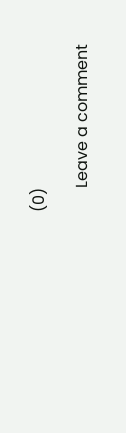(0)

      Leave a comment